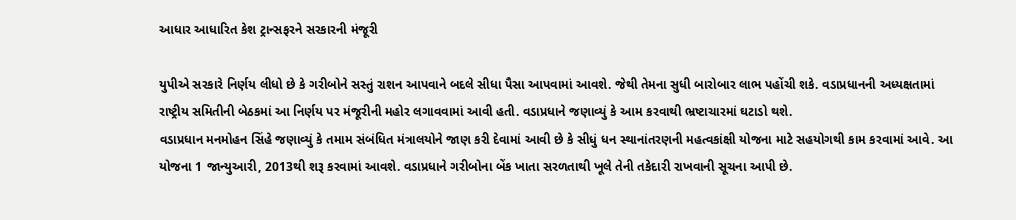આધાર આધારિત કેશ ટ્રાન્સફરને સરકારની મંજૂરી

યુપીએ સરકારે નિર્ણય લીધો છે કે ગરીબોને સસ્તું રાશન આપવાને બદલે સીધા પૈસા આપવામાં આવશે. જેથી તેમના સુધી બારોબાર લાભ પહોંચી શકે. વડાપ્રધાનની અધ્યક્ષતામાં રાષ્ટ્રીય સમિતીની બેઠકમાં આ નિર્ણય પર મંજૂરીની મહોર લગાવવામાં આવી હતી. વડાપ્રધાને જણાવ્યું કે આમ કરવાથી ભ્રષ્ટાચારમાં ઘટાડો થશે.
વડાપ્રધાન મનમોહન સિંહે જણાવ્યું કે તમામ સંબંધિત મંત્રાલયોને જાણ કરી દેવામાં આવી છે કે સીધું ધન સ્થાનાંતરણની મહત્વકાંક્ષી યોજના માટે સહયોગથી કામ કરવામાં આવે. આ યોજના 1 જાન્યુઆરી, 2013થી શરૂ કરવામાં આવશે. વડાપ્રધાને ગરીબોના બેંક ખાતા સરળતાથી ખૂલે તેની તકેદારી રાખવાની સૂચના આપી છે.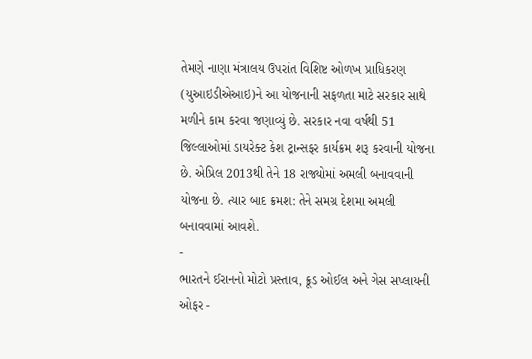તેમણે નાણા મંત્રાલય ઉપરાંત વિશિષ્ટ ઓળખ પ્રાધિકરણ (યુઆઇડીએઆઇ)ને આ યોજનાની સફળતા માટે સરકાર સાથે મળીને કામ કરવા જણાવ્યું છે. સરકાર નવા વર્ષથી 51 જિલ્લાઓમાં ડાયરેક્ટ કેશ ટ્રાન્સફર કાર્યક્રમ શરૂ કરવાની યોજના છે. એપ્રિલ 2013થી તેને 18 રાજ્યોમાં અમલી બનાવવાની યોજના છે. ત્યાર બાદ ક્રમશ: તેને સમગ્ર દેશમા અમલી બનાવવામાં આવશે.
-
ભારતને ઈરાનનો મોટો પ્રસ્તાવ, ક્રૂડ ઓઈલ અને ગેસ સપ્લાયની ઓફર -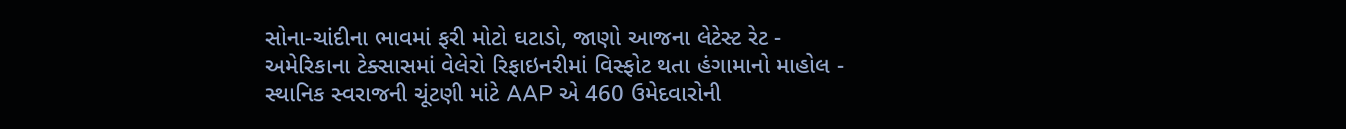સોના-ચાંદીના ભાવમાં ફરી મોટો ઘટાડો, જાણો આજના લેટેસ્ટ રેટ -
અમેરિકાના ટેક્સાસમાં વેલેરો રિફાઇનરીમાં વિસ્ફોટ થતા હંગામાનો માહોલ -
સ્થાનિક સ્વરાજની ચૂંટણી માંટે AAP એ 460 ઉમેદવારોની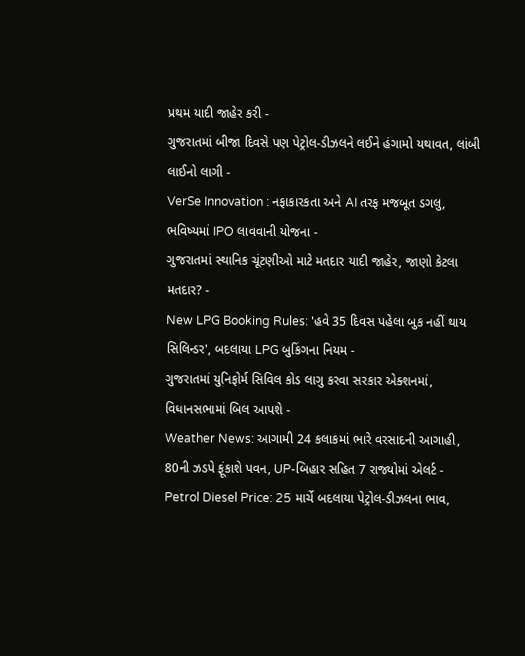પ્રથમ યાદી જાહેર કરી -
ગુજરાતમાં બીજા દિવસે પણ પેટ્રોલ-ડીઝલને લઈને હંગામો યથાવત, લાંબી લાઈનો લાગી -
VerSe Innovation : નફાકારકતા અને AI તરફ મજબૂત ડગલુ, ભવિષ્યમાં IPO લાવવાની યોજના -
ગુજરાતમાં સ્થાનિક ચૂંટણીઓ માટે મતદાર યાદી જાહેર, જાણો કેટલા મતદાર? -
New LPG Booking Rules: 'હવે 35 દિવસ પહેલા બુક નહીં થાય સિલિન્ડર', બદલાયા LPG બુકિંગના નિયમ -
ગુજરાતમાં યુનિફોર્મ સિવિલ કોડ લાગુ કરવા સરકાર એક્શનમાં, વિધાનસભામાં બિલ આપશે -
Weather News: આગામી 24 કલાકમાં ભારે વરસાદની આગાહી, 80ની ઝડપે ફૂંકાશે પવન, UP-બિહાર સહિત 7 રાજ્યોમાં એલર્ટ -
Petrol Diesel Price: 25 માર્ચે બદલાયા પેટ્રોલ-ડીઝલના ભાવ,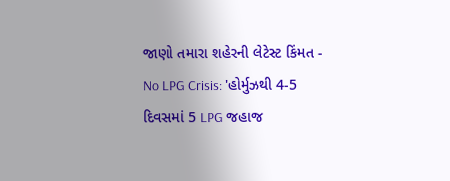જાણો તમારા શહેરની લેટેસ્ટ કિંમત -
No LPG Crisis: 'હોર્મુઝથી 4-5 દિવસમાં 5 LPG જહાજ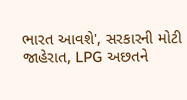ભારત આવશે', સરકારની મોટી જાહેરાત, LPG અછતને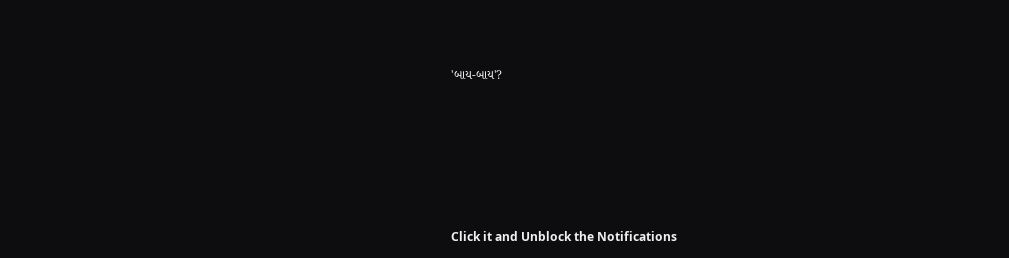'બાય-બાય'?








Click it and Unblock the Notifications